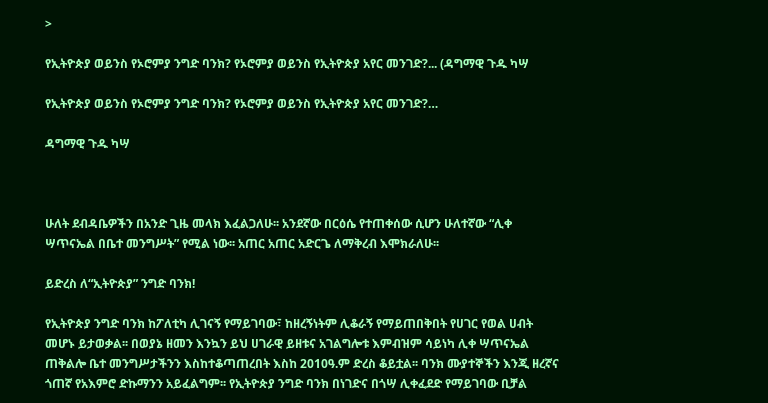>

የኢትዮጵያ ወይንስ የኦሮምያ ንግድ ባንክ? የኦሮምያ ወይንስ የኢትዮጵያ አየር መንገድ?... (ዳግማዊ ጉዱ ካሣ

የኢትዮጵያ ወይንስ የኦሮምያ ንግድ ባንክ? የኦሮምያ ወይንስ የኢትዮጵያ አየር መንገድ?…

ዳግማዊ ጉዱ ካሣ



ሁለት ደብዳቤዎችን በአንድ ጊዜ መላክ እፈልጋለሁ፡፡ አንደኛው በርዕሴ የተጠቀሰው ሲሆን ሁለተኛው “ሊቀ ሣጥናኤል በቤተ መንግሥት” የሚል ነው፡፡ አጠር አጠር አድርጌ ለማቅረብ እሞክራለሁ፡፡

ይድረስ ለ“ኢትዮጵያ” ንግድ ባንክ!

የኢትዮጵያ ንግድ ባንክ ከፖለቲካ ሊገናኝ የማይገባው፣ ከዘረኝነትም ሊቆራኝ የማይጠበቅበት የሀገር የወል ሀብት መሆኑ ይታወቃል፡፡ በወያኔ ዘመን እንኳን ይህ ሀገራዊ ይዘቱና አገልግሎቱ እምብዝም ሳይነካ ሊቀ ሣጥናኤል ጠቅልሎ ቤተ መንግሥታችንን እስከተቆጣጠረበት እስከ 2010ዓ.ም ድረስ ቆይቷል፡፡ ባንክ ሙያተኞችን እንጂ ዘረኛና ጎጠኛ የአእምሮ ድኩማንን አይፈልግም፡፡ የኢትዮጵያ ንግድ ባንክ በነገድና በጎሣ ሊቀፈደድ የማይገባው ቢቻል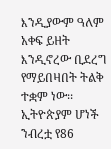እንዲያውም ዓለም አቀፍ ይዘት እንዲኖረው ቢደረግ የማይበዛበት ትልቅ ተቋም ነው፡፡ ኢትዮጵያም ሆነች ንብረቷ የ86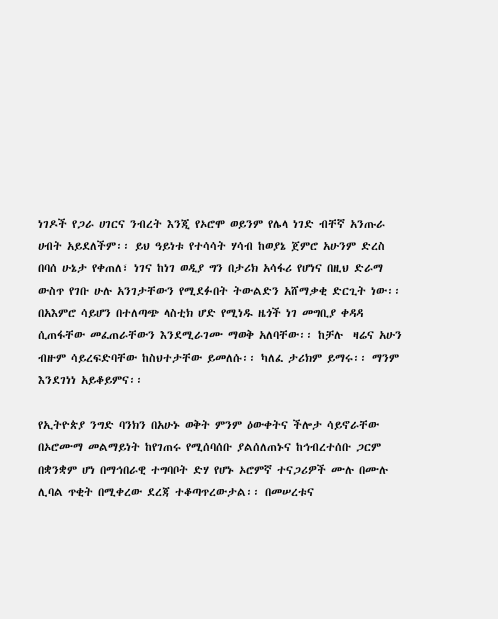ነገዶች የጋራ ሀገርና ንብረት እንጂ የኦሮሞ ወይንም የሌላ ነገድ ብቸኛ አንጡራ ሀብት አይደለችም፡፡ ይህ ዓይነቱ የተሳሳት ሃሳብ ከወያኔ ጀምሮ አሁንም ድረስ በባሰ ሁኔታ የቀጠለ፣ ነገና ከነገ ወዲያ ግን በታሪክ አሳፋሪ የሆነና በዚህ ድራማ ውስጥ የገቡ ሁሉ አንገታቸውን የሚደፉበት ትውልድን አሸማቃቂ ድርጊት ነው፡፡ በአእምሮ ሳይሆን በተለጣጭ ላስቲክ ሆድ የሚነዱ ዜጎች ነገ መግቢያ ቀዳዳ ሲጠፋቸው መፈጠራቸውን እንደሚራገሙ ማወቅ አለባቸው፡፡ ከቻሉ  ዛሬና አሁን ብዙም ሳይረፍድባቸው ከስህተታቸው ይመለሱ፡፡ ካለፈ ታሪክም ይማሩ፡፡ ማንም እንደገነነ አይቆይምና፡፡

የኢትዮጵያ ንግድ ባንክን በአሁኑ ወቅት ምንም ዕውቀትና ችሎታ ሳይኖራቸው በኦሮሙማ መልማይነት ከየገጠሩ የሚሰባሰቡ ያልሰለጠኑና ከኅብረተሰቡ ጋርም በቋንቋም ሆነ በማኅበራዊ ተግባቦት ድሃ የሆኑ ኦሮምኛ ተናጋሪዎች ሙሉ በሙሉ ሊባል ጥቂት በሚቀረው ደረጃ ተቆጣጥረውታል፡፡ በመሠረቱና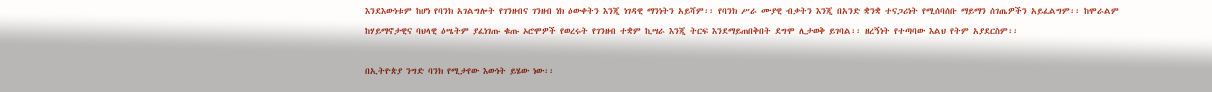እንደእውነቱም ከሆነ የባንክ አገልግሎት የገንዘብና ገንዘብ ነክ ዕውቀትን እንጂ ነገዳዊ ማንነትን አይሻም፡፡ የባንክ ሥራ ሙያዊ ብቃትን እንጂ በአንድ ቋንቋ ተናጋሪነት የሚሰባሰቡ ማይማን ሰገጤዎችን አይፈልግም፡፡ ከሞራልም ከሃይማኖታዊና ባህላዊ ዕሤትም ያፈነገጡ ቁጡ ኦሮሞዎች የወረሩት የገንዘብ ተቋም ኪሣራ እንጂ ትርፍ እንደማይጠበቅበት ደግሞ ሊታወቅ ይገባል፡፡ ዘረኝነት የተጣባው እልህ የትም አያደርስም፡፡

በኢትዮጵያ ንግድ ባንክ የሚታየው እውነት ይሄው ነው፡፡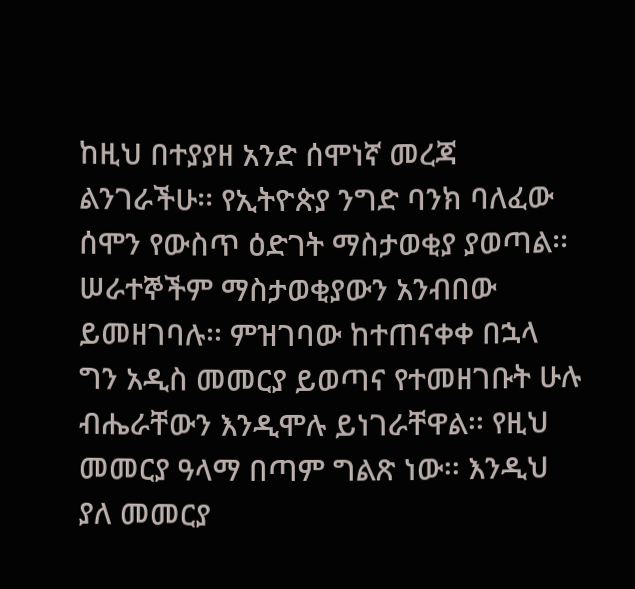ከዚህ በተያያዘ አንድ ሰሞነኛ መረጃ ልንገራችሁ፡፡ የኢትዮጵያ ንግድ ባንክ ባለፈው ሰሞን የውስጥ ዕድገት ማስታወቂያ ያወጣል፡፡ ሠራተኞችም ማስታወቂያውን አንብበው ይመዘገባሉ፡፡ ምዝገባው ከተጠናቀቀ በኋላ ግን አዲስ መመርያ ይወጣና የተመዘገቡት ሁሉ ብሔራቸውን እንዲሞሉ ይነገራቸዋል፡፡ የዚህ መመርያ ዓላማ በጣም ግልጽ ነው፡፡ እንዲህ ያለ መመርያ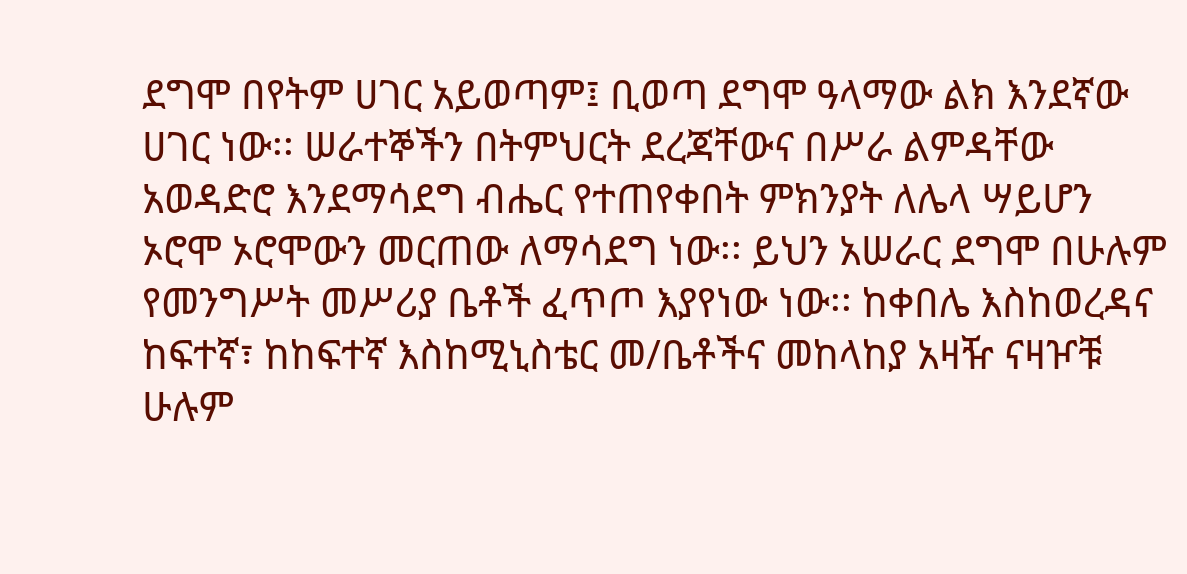ደግሞ በየትም ሀገር አይወጣም፤ ቢወጣ ደግሞ ዓላማው ልክ እንደኛው ሀገር ነው፡፡ ሠራተኞችን በትምህርት ደረጃቸውና በሥራ ልምዳቸው አወዳድሮ እንደማሳደግ ብሔር የተጠየቀበት ምክንያት ለሌላ ሣይሆን ኦሮሞ ኦሮሞውን መርጠው ለማሳደግ ነው፡፡ ይህን አሠራር ደግሞ በሁሉም የመንግሥት መሥሪያ ቤቶች ፈጥጦ እያየነው ነው፡፡ ከቀበሌ እስከወረዳና ከፍተኛ፣ ከከፍተኛ እስከሚኒስቴር መ/ቤቶችና መከላከያ አዛዥ ናዛዦቹ ሁሉም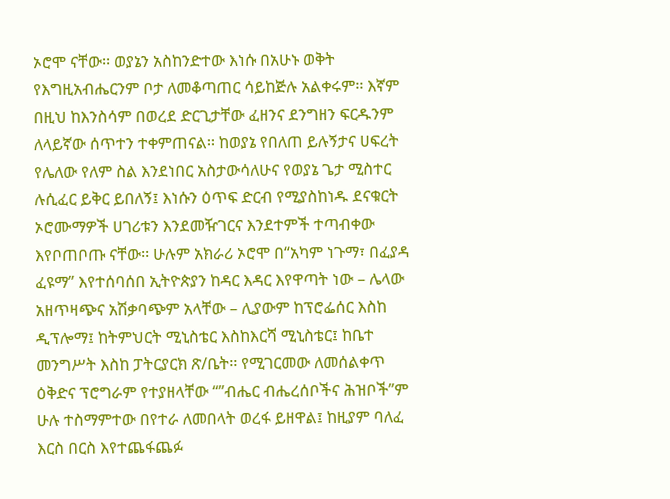ኦሮሞ ናቸው፡፡ ወያኔን አስከንድተው እነሱ በአሁኑ ወቅት የእግዚአብሔርንም ቦታ ለመቆጣጠር ሳይከጅሉ አልቀሩም፡፡ እኛም በዚህ ከእንስሳም በወረደ ድርጊታቸው ፈዘንና ደንግዘን ፍርዱንም ለላይኛው ሰጥተን ተቀምጠናል፡፡ ከወያኔ የበለጠ ይሉኝታና ሀፍረት የሌለው የለም ስል እንደነበር አስታውሳለሁና የወያኔ ጌታ ሚስተር ሉሲፈር ይቅር ይበለኝ፤ እነሱን ዕጥፍ ድርብ የሚያስከነዱ ደናቁርት ኦሮሙማዎች ሀገሪቱን እንደመዥገርና እንደተምች ተጣብቀው እየቦጠቦጡ ናቸው፡፡ ሁሉም አክራሪ ኦሮሞ በ“አካም ነጉማ፣ በፈያዳ ፈዩማ” እየተሰባሰበ ኢትዮጵያን ከዳር እዳር እየዋጣት ነው – ሌላው አዘጥዛጭና አሽቃባጭም አላቸው – ሊያውም ከፕሮፌሰር እስከ ዲፕሎማ፤ ከትምህርት ሚኒስቴር እስከእርሻ ሚኒስቴር፤ ከቤተ መንግሥት እስከ ፓትርያርክ ጽ/ቤት፡፡ የሚገርመው ለመሰልቀጥ ዕቅድና ፕሮግራም የተያዘላቸው “”ብሔር ብሔረሰቦችና ሕዝቦች”ም ሁሉ ተስማምተው በየተራ ለመበላት ወረፋ ይዘዋል፤ ከዚያም ባለፈ እርስ በርስ እየተጨፋጨፉ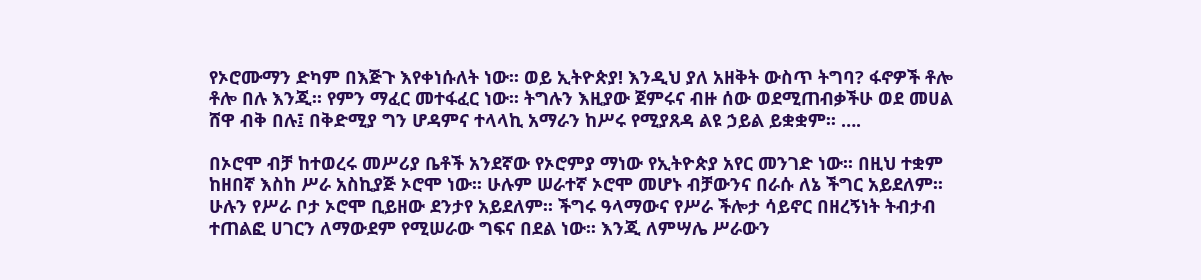የኦሮሙማን ድካም በእጅጉ እየቀነሱለት ነው፡፡ ወይ ኢትዮጵያ! እንዲህ ያለ አዘቅት ውስጥ ትግባ? ፋኖዎች ቶሎ ቶሎ በሉ እንጂ፡፡ የምን ማፈር መተፋፈር ነው፡፡ ትግሉን እዚያው ጀምሩና ብዙ ሰው ወደሚጠብቃችሁ ወደ መሀል ሸዋ ብቅ በሉ፤ በቅድሚያ ግን ሆዳምና ተላላኪ አማራን ከሥሩ የሚያጸዳ ልዩ ኃይል ይቋቋም፡፡ ….

በኦሮሞ ብቻ ከተወረሩ መሥሪያ ቤቶች አንደኛው የኦሮምያ ማነው የኢትዮጵያ አየር መንገድ ነው፡፡ በዚህ ተቋም ከዘበኛ እስከ ሥራ አስኪያጅ ኦሮሞ ነው፡፡ ሁሉም ሠራተኛ ኦሮሞ መሆኑ ብቻውንና በራሱ ለኔ ችግር አይደለም፡፡ ሁሉን የሥራ ቦታ ኦሮሞ ቢይዘው ደንታየ አይደለም፡፡ ችግሩ ዓላማውና የሥራ ችሎታ ሳይኖር በዘረኝነት ትብታብ ተጠልፎ ሀገርን ለማውደም የሚሠራው ግፍና በደል ነው፡፡ እንጂ ለምሣሌ ሥራውን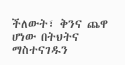ችለውት፣ ቅንና ጨዋ ሆነው በትህትና ማስተናገዱን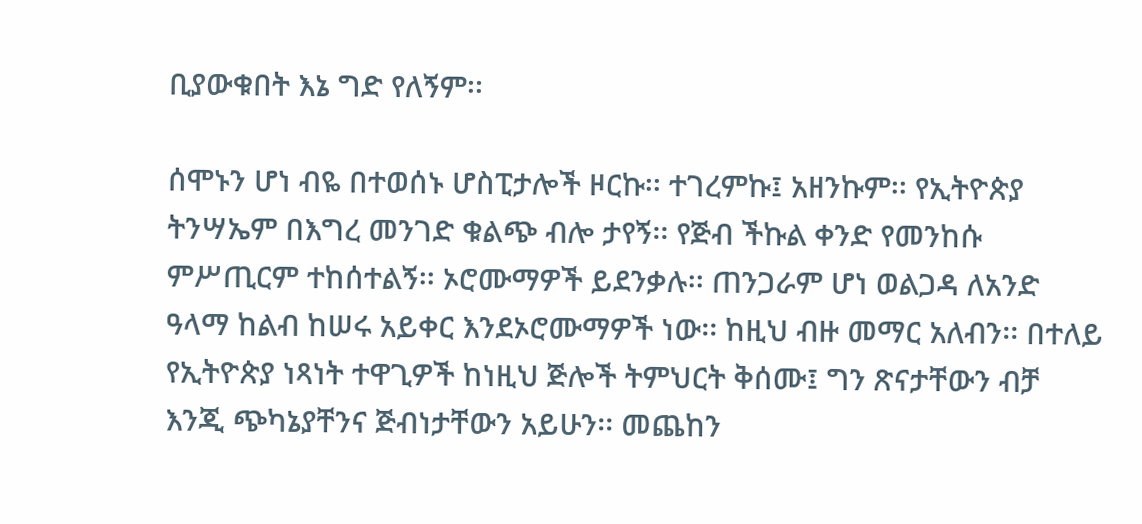ቢያውቁበት እኔ ግድ የለኝም፡፡

ሰሞኑን ሆነ ብዬ በተወሰኑ ሆስፒታሎች ዞርኩ፡፡ ተገረምኩ፤ አዘንኩም፡፡ የኢትዮጵያ ትንሣኤም በእግረ መንገድ ቁልጭ ብሎ ታየኝ፡፡ የጅብ ችኩል ቀንድ የመንከሱ ምሥጢርም ተከሰተልኝ፡፡ ኦሮሙማዎች ይደንቃሉ፡፡ ጠንጋራም ሆነ ወልጋዳ ለአንድ ዓላማ ከልብ ከሠሩ አይቀር እንደኦሮሙማዎች ነው፡፡ ከዚህ ብዙ መማር አለብን፡፡ በተለይ የኢትዮጵያ ነጻነት ተዋጊዎች ከነዚህ ጅሎች ትምህርት ቅሰሙ፤ ግን ጽናታቸውን ብቻ እንጂ ጭካኔያቸንና ጅብነታቸውን አይሁን፡፡ መጨከን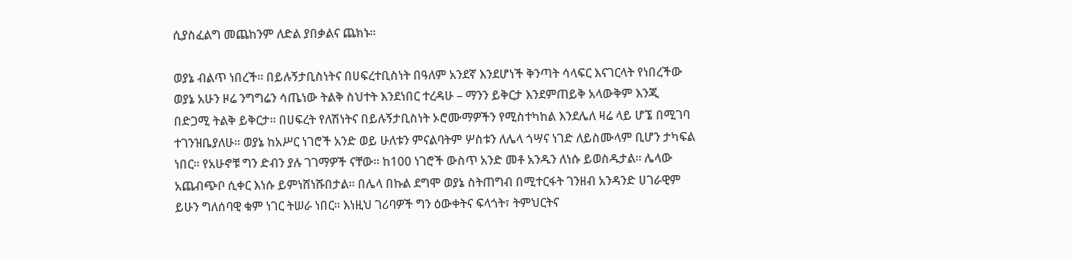ሲያስፈልግ መጨከንም ለድል ያበቃልና ጨክኑ፡፡

ወያኔ ብልጥ ነበረች፡፡ በይሉኝታቢስነትና በሀፍረተቢስነት በዓለም አንደኛ እንደሆነች ቅንጣት ሳላፍር እናገርላት የነበረችው ወያኔ አሁን ዞሬ ንግግሬን ሳጤነው ትልቅ ስህተት እንደነበር ተረዳሁ – ማንን ይቅርታ እንደምጠይቅ አላውቅም እንጂ በድጋሚ ትልቅ ይቅርታ፡፡ በሀፍረት የለሽነትና በይሉኝታቢስነት ኦሮሙማዎችን የሚስተካከል እንደሌለ ዛሬ ላይ ሆኜ በሚገባ ተገንዝቤያለሁ፡፡ ወያኔ ከአሥር ነገሮች አንድ ወይ ሁለቱን ምናልባትም ሦስቱን ለሌላ ጎሣና ነገድ ለይስሙላም ቢሆን ታካፍል ነበር፡፡ የአሁኖቹ ግን ድብን ያሉ ገገማዎች ናቸው፡፡ ከ100 ነገሮች ውስጥ አንድ መቶ አንዱን ለነሱ ይወስዱታል፡፡ ሌላው አጨብጭቦ ሲቀር እነሱ ይምነሸነሹበታል፡፡ በሌላ በኩል ደግሞ ወያኔ ስትጠግብ በሚተርፋት ገንዘብ አንዳንድ ሀገራዊም ይሁን ግለሰባዊ ቁም ነገር ትሠራ ነበር፡፡ እነዚህ ገሪባዎች ግን ዕውቀትና ፍላጎት፣ ትምህርትና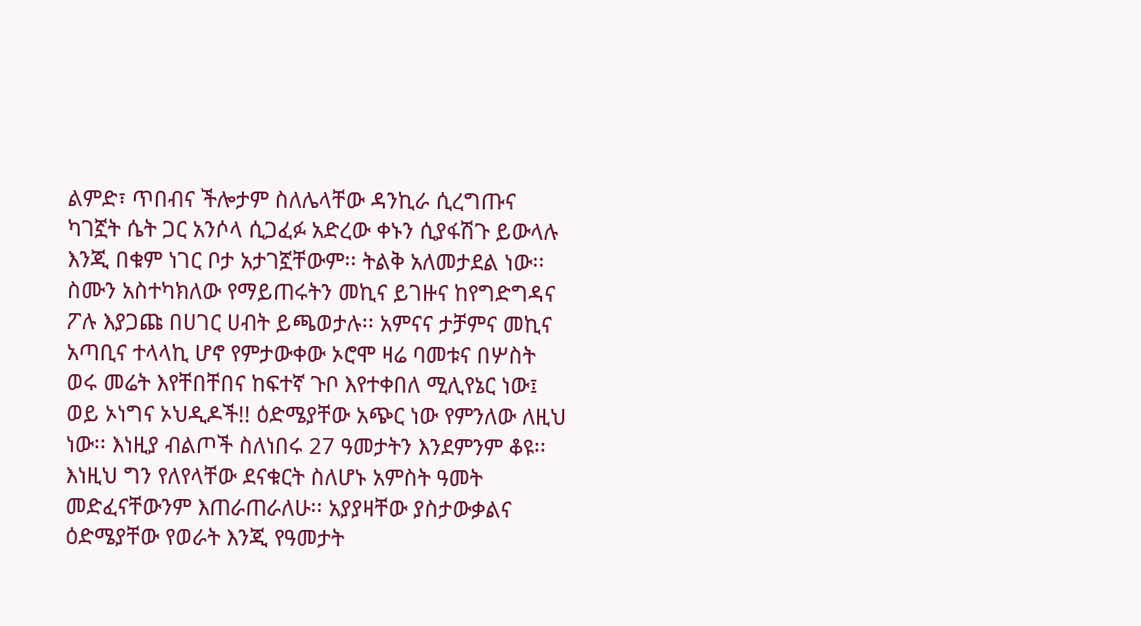ልምድ፣ ጥበብና ችሎታም ስለሌላቸው ዳንኪራ ሲረግጡና ካገኟት ሴት ጋር አንሶላ ሲጋፈፉ አድረው ቀኑን ሲያፋሽጉ ይውላሉ እንጂ በቁም ነገር ቦታ አታገኟቸውም፡፡ ትልቅ አለመታደል ነው፡፡ ስሙን አስተካክለው የማይጠሩትን መኪና ይገዙና ከየግድግዳና ፖሉ እያጋጩ በሀገር ሀብት ይጫወታሉ፡፡ አምናና ታቻምና መኪና አጣቢና ተላላኪ ሆኖ የምታውቀው ኦሮሞ ዛሬ ባመቱና በሦስት ወሩ መሬት እየቸበቸበና ከፍተኛ ጉቦ እየተቀበለ ሚሊየኔር ነው፤ ወይ ኦነግና ኦህዲዶች!! ዕድሜያቸው አጭር ነው የምንለው ለዚህ ነው፡፡ እነዚያ ብልጦች ስለነበሩ 27 ዓመታትን እንደምንም ቆዩ፡፡ እነዚህ ግን የለየላቸው ደናቁርት ስለሆኑ አምስት ዓመት መድፈናቸውንም እጠራጠራለሁ፡፡ አያያዛቸው ያስታውቃልና ዕድሜያቸው የወራት እንጂ የዓመታት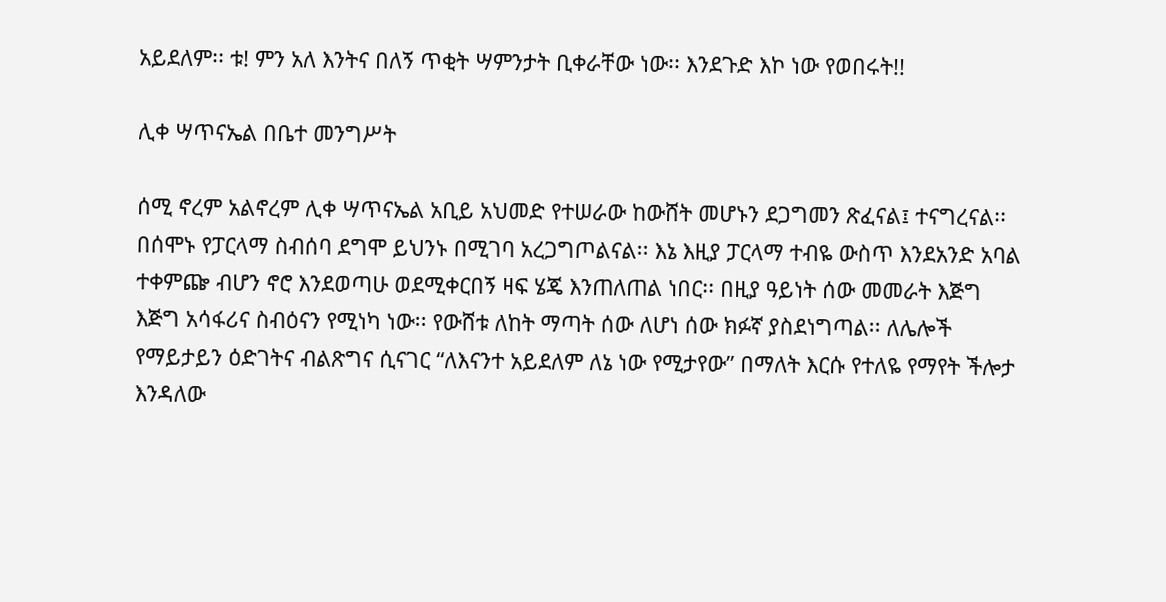አይደለም፡፡ ቱ! ምን አለ እንትና በለኝ ጥቂት ሣምንታት ቢቀራቸው ነው፡፡ እንደጉድ እኮ ነው የወበሩት!!

ሊቀ ሣጥናኤል በቤተ መንግሥት

ሰሚ ኖረም አልኖረም ሊቀ ሣጥናኤል አቢይ አህመድ የተሠራው ከውሸት መሆኑን ደጋግመን ጽፈናል፤ ተናግረናል፡፡ በሰሞኑ የፓርላማ ስብሰባ ደግሞ ይህንኑ በሚገባ አረጋግጦልናል፡፡ እኔ እዚያ ፓርላማ ተብዬ ውስጥ እንደአንድ አባል ተቀምጬ ብሆን ኖሮ እንደወጣሁ ወደሚቀርበኝ ዛፍ ሄጄ እንጠለጠል ነበር፡፡ በዚያ ዓይነት ሰው መመራት እጅግ እጅግ አሳፋሪና ስብዕናን የሚነካ ነው፡፡ የውሸቱ ለከት ማጣት ሰው ለሆነ ሰው ክፉኛ ያስደነግጣል፡፡ ለሌሎች የማይታይን ዕድገትና ብልጽግና ሲናገር “ለእናንተ አይደለም ለኔ ነው የሚታየው” በማለት እርሱ የተለዬ የማየት ችሎታ እንዳለው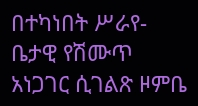በተካነበት ሥራየ-ቤታዊ የሽሙጥ አነጋገር ሲገልጽ ዞምቤ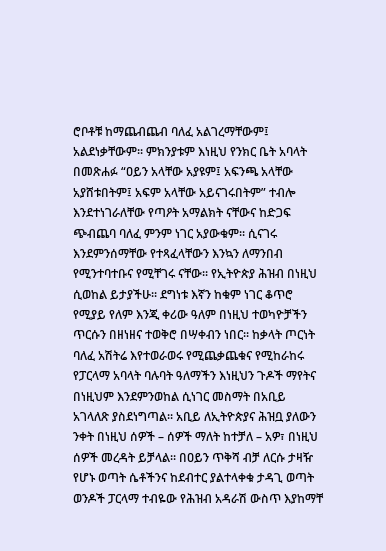ሮቦቶቹ ከማጨብጨብ ባለፈ አልገረማቸውም፤ አልደነቃቸውም፡፡ ምክንያቱም እነዚህ የንክር ቤት አባላት በመጽሐፉ “ዐይን አላቸው አያዩም፤ አፍንጫ አላቸው አያሸቱበትም፤ አፍም አላቸው አይናገሩበትም” ተብሎ እንደተነገራለቸው የጣዖት አማልክት ናቸውና ከድጋፍ ጭብጨባ ባለፈ ምንም ነገር አያውቁም፡፡ ሲናገሩ እንደምንሰማቸው የተጻፈላቸውን እንኳን ለማንበብ የሚንተባተቡና የሚቸገሩ ናቸው፡፡ የኢትዮጵያ ሕዝብ በነዚህ ሲወከል ይታያችሁ፡፡ ደግነቱ እኛን ከቁም ነገር ቆጥሮ የሚያይ የለም እንጂ ቀሪው ዓለም በነዚህ ተወካዮቻችን ጥርሱን በዘነዘና ተወቅሮ በሣቀብን ነበር፡፡ ከቃላት ጦርነት ባለፈ አሽትሬ እየተወራወሩ የሚጨቃጨቁና የሚከራከሩ የፓርላማ አባላት ባሉባት ዓለማችን እነዚህን ጉዶች ማየትና በነዚህም እንደምንወከል ሲነገር መስማት በአቢይ አገላለጽ ያስደነግጣል፡፡ አቢይ ለኢትዮጵያና ሕዝቧ ያለውን ንቀት በነዚህ ሰዎች – ሰዎች ማለት ከተቻለ – አዎ፣ በነዚህ ሰዎች መረዳት ይቻላል፡፡ በዐይን ጥቅሻ ብቻ ለርሱ ታዛዥ የሆኑ ወጣት ሴቶችንና ከደብተር ያልተላቀቁ ታዳጊ ወጣት ወንዶች ፓርላማ ተብዬው የሕዝብ አዳራሽ ውስጥ እያከማቸ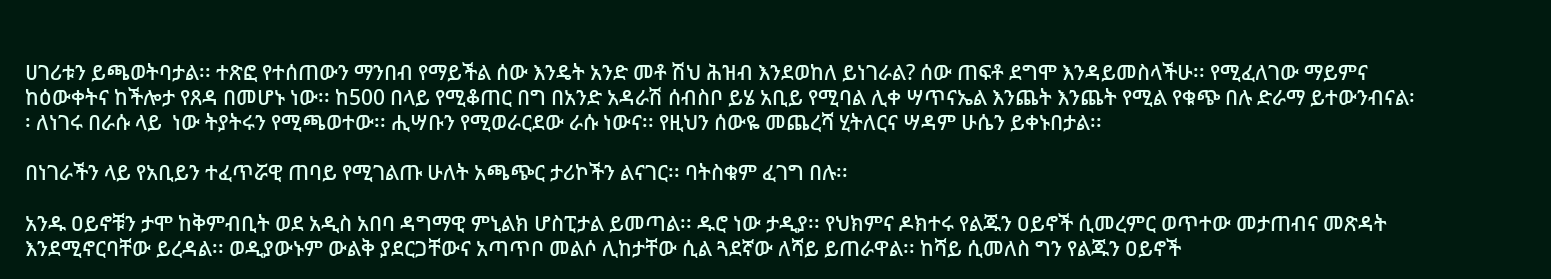ሀገሪቱን ይጫወትባታል፡፡ ተጽፎ የተሰጠውን ማንበብ የማይችል ሰው እንዴት አንድ መቶ ሽህ ሕዝብ እንደወከለ ይነገራል? ሰው ጠፍቶ ደግሞ እንዳይመስላችሁ፡፡ የሚፈለገው ማይምና ከዕውቀትና ከችሎታ የጸዳ በመሆኑ ነው፡፡ ከ500 በላይ የሚቆጠር በግ በአንድ አዳራሽ ሰብስቦ ይሄ አቢይ የሚባል ሊቀ ሣጥናኤል እንጨት እንጨት የሚል የቁጭ በሉ ድራማ ይተውንብናል፡፡ ለነገሩ በራሱ ላይ  ነው ትያትሩን የሚጫወተው፡፡ ሒሣቡን የሚወራርደው ራሱ ነውና፡፡ የዚህን ሰውዬ መጨረሻ ሂትለርና ሣዳም ሁሴን ይቀኑበታል፡፡

በነገራችን ላይ የአቢይን ተፈጥሯዊ ጠባይ የሚገልጡ ሁለት አጫጭር ታሪኮችን ልናገር፡፡ ባትስቁም ፈገግ በሉ፡፡

አንዱ ዐይኖቹን ታሞ ከቅምብቢት ወደ አዲስ አበባ ዳግማዊ ምኒልክ ሆስፒታል ይመጣል፡፡ ዱሮ ነው ታዲያ፡፡ የህክምና ዶክተሩ የልጁን ዐይኖች ሲመረምር ወጥተው መታጠብና መጽዳት እንደሚኖርባቸው ይረዳል፡፡ ወዲያውኑም ውልቅ ያደርጋቸውና አጣጥቦ መልሶ ሊከታቸው ሲል ጓደኛው ለሻይ ይጠራዋል፡፡ ከሻይ ሲመለስ ግን የልጁን ዐይኖች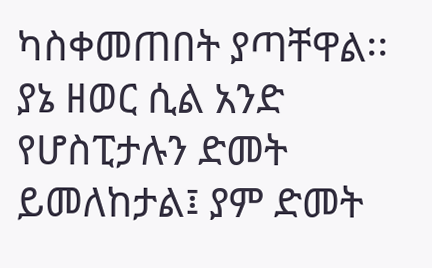ካስቀመጠበት ያጣቸዋል፡፡ ያኔ ዘወር ሲል አንድ የሆስፒታሉን ድመት ይመለከታል፤ ያም ድመት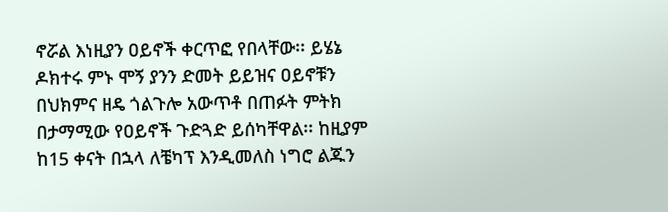ኖሯል እነዚያን ዐይኖች ቀርጥፎ የበላቸው፡፡ ይሄኔ ዶክተሩ ምኑ ሞኝ ያንን ድመት ይይዝና ዐይኖቹን በህክምና ዘዴ ጎልጉሎ አውጥቶ በጠፉት ምትክ በታማሚው የዐይኖች ጉድጓድ ይሰካቸዋል፡፡ ከዚያም ከ15 ቀናት በኋላ ለቼካፕ እንዲመለስ ነግሮ ልጁን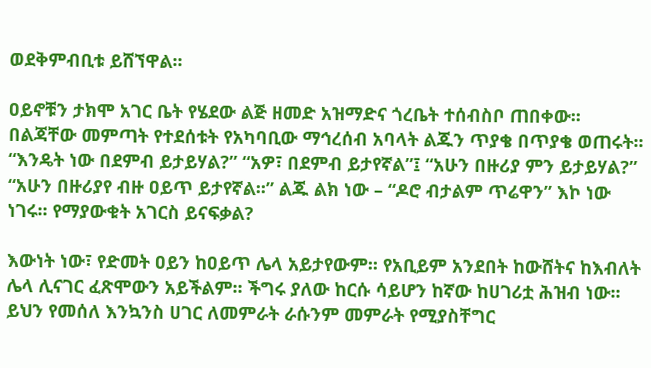ወደቅምብቢቱ ይሸኘዋል፡፡

ዐይኖቹን ታክሞ አገር ቤት የሄደው ልጅ ዘመድ አዝማድና ጎረቤት ተሰብስቦ ጠበቀው፡፡ በልጃቸው መምጣት የተደሰቱት የአካባቢው ማኅረሰብ አባላት ልጁን ጥያቄ በጥያቄ ወጠሩት፡፡ “እንዴት ነው በደምብ ይታይሃል?” “አዎ፣ በደምብ ይታየኛል”፤ “አሁን በዙሪያ ምን ይታይሃል?” “አሁን በዙሪያየ ብዙ ዐይጥ ይታየኛል፡፡” ልጁ ልክ ነው – “ዶሮ ብታልም ጥሬዋን” እኮ ነው ነገሩ፡፡ የማያውቁት አገርስ ይናፍቃል?

እውነት ነው፣ የድመት ዐይን ከዐይጥ ሌላ አይታየውም፡፡ የአቢይም አንደበት ከውሸትና ከእብለት ሌላ ሊናገር ፈጽሞውን አይችልም፡፡ ችግሩ ያለው ከርሱ ሳይሆን ከኛው ከሀገሪቷ ሕዝብ ነው፡፡ ይህን የመሰለ እንኳንስ ሀገር ለመምራት ራሱንም መምራት የሚያስቸግር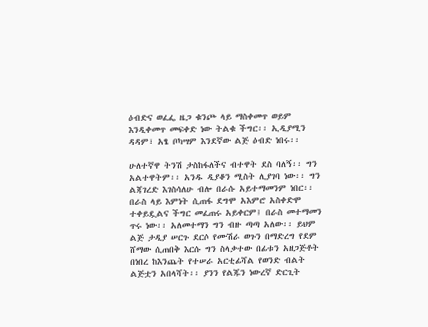ዕብድና ወፈፌ ዜጋ ቁንጮ ላይ ማስቀመጥ ወይም እንዲቀመጥ መፍቀድ ነው ትልቁ ችግር፡፡ ኢዲያሚን ዳዳም፣ አፄ ቦካሣም እንደኛው ልጅ ዕብድ ነበሩ፡፡

ሁለተኛዋ ትንሽ ታስከፋለችና ብተዋት ደስ ባለኝ፡፡ ግን አልተዋትም፡፡ አንዱ ዲያቆን ሚስት ሊያገባ ነው፡፡ ግን ልጃገረድ እገስሳለሁ ብሎ በራሱ አይተማመንም ነበር፡፡ በራስ ላይ እምነት ሲጠፋ ደግሞ አእምሮ አስቀድሞ ተቀይዷልና ችግር መፈጠሩ አይቀርም፤ በራስ መተማመን ጥሩ ነው፡፡ አለመተማን ግን ብዙ ጣጣ አለው፡፡ ይህም ልጅ ታዲያ ሠርጉ ደርሶ የሙሽራ ወጉን በማድረግ የደም ሸማው ሲጠበቅ እርሱ ግን ስላቃተው በፊቱን አዘጋጅቶት በነበረ ከእንጨት የተሠራ አርቲፊሻል የወንድ ብልት ልጅቷን አበላሻት፡፡ ያንን የልጁን ነውረኛ ድርጊት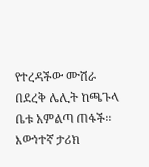የተረዳችው ሙሽራ በደረቅ ሌሊት ከጫጉላ ቤቱ አምልጣ ጠፋች፡፡ እውነተኛ ታሪክ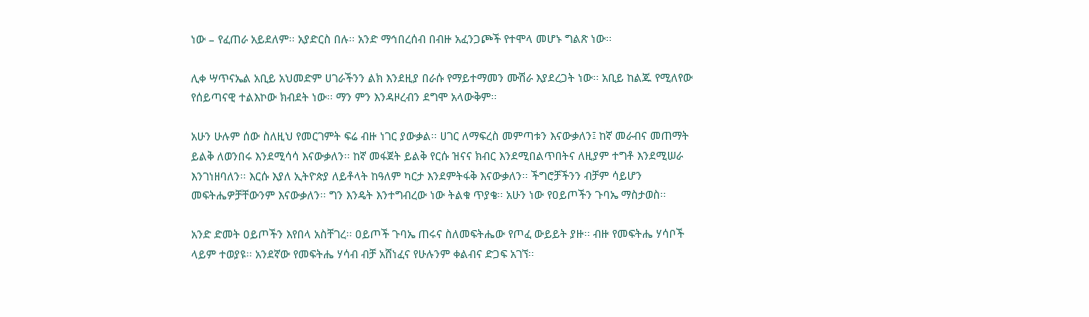ነው – የፈጠራ አይደለም፡፡ አያድርስ በሉ፡፡ አንድ ማኅበረሰብ በብዙ አፈንጋጮች የተሞላ መሆኑ ግልጽ ነው፡፡

ሊቀ ሣጥናኤል አቢይ አህመድም ሀገራችንን ልክ እንደዚያ በራሱ የማይተማመን ሙሽራ እያደረጋት ነው፡፡ አቢይ ከልጁ የሚለየው የሰይጣናዊ ተልእኮው ክብደት ነው፡፡ ማን ምን እንዳዞረብን ደግሞ አላውቅም፡፡

አሁን ሁሉም ሰው ስለዚህ የመርገምት ፍሬ ብዙ ነገር ያውቃል፡፡ ሀገር ለማፍረስ መምጣቱን እናውቃለን፤ ከኛ መራብና መጠማት ይልቅ ለወንበሩ እንደሚሳሳ እናውቃለን፡፡ ከኛ መፋጀት ይልቅ የርሱ ዝናና ክብር እንደሚበልጥበትና ለዚያም ተግቶ እንደሚሠራ እንገነዘባለን፡፡ እርሱ እያለ ኢትዮጵያ ለይቶላት ከዓለም ካርታ እንደምትፋቅ እናውቃለን፡፡ ችግሮቻችንን ብቻም ሳይሆን መፍትሔዎቻቸውንም እናውቃለን፡፡ ግን እንዴት እንተግብረው ነው ትልቁ ጥያቄ፡፡ አሁን ነው የዐይጦችን ጉባኤ ማስታወስ፡፡

አንድ ድመት ዐይጦችን እየበላ አስቸገረ፡፡ ዐይጦች ጉባኤ ጠሩና ስለመፍትሔው የጦፈ ውይይት ያዙ፡፡ ብዙ የመፍትሔ ሃሳቦች ላይም ተወያዩ፡፡ አንደኛው የመፍትሔ ሃሳብ ብቻ አሸነፈና የሁሉንም ቀልብና ድጋፍ አገኘ፡፡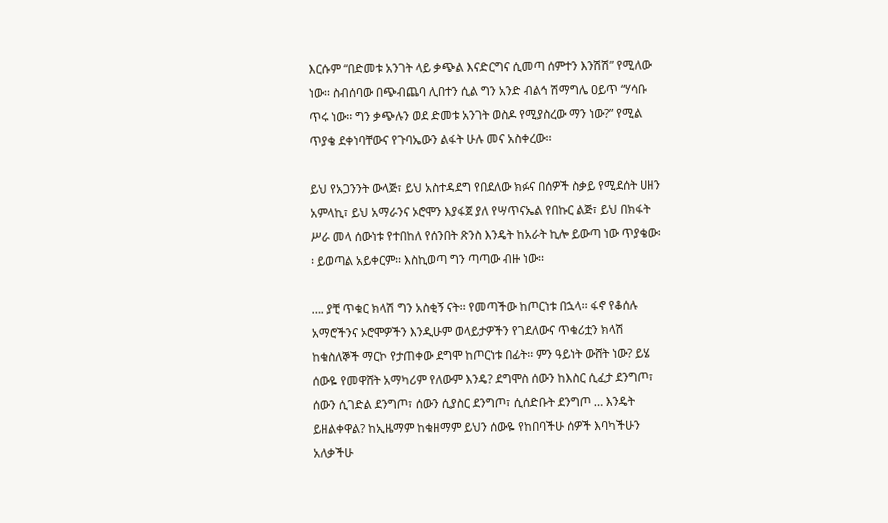እርሱም “በድመቱ አንገት ላይ ቃጭል እናድርግና ሲመጣ ሰምተን እንሽሽ” የሚለው ነው፡፡ ስብሰባው በጭብጨባ ሊበተን ሲል ግን አንድ ብልኅ ሽማግሌ ዐይጥ “ሃሳቡ ጥሩ ነው፡፡ ግን ቃጭሉን ወደ ድመቱ አንገት ወስዶ የሚያስረው ማን ነው?” የሚል ጥያቄ ደቀነባቸውና የጉባኤውን ልፋት ሁሉ መና አስቀረው፡፡

ይህ የአጋንንት ውላጅ፣ ይህ አስተዳደግ የበደለው ክፉና በሰዎች ስቃይ የሚደሰት ሀዘን አምላኪ፣ ይህ አማራንና ኦሮሞን እያፋጀ ያለ የሣጥናኤል የበኩር ልጅ፣ ይህ በክፋት ሥራ መላ ሰውነቱ የተበከለ የሰንበት ጽንስ እንዴት ከአራት ኪሎ ይውጣ ነው ጥያቄው፡፡ ይወጣል አይቀርም፡፡ እስኪወጣ ግን ጣጣው ብዙ ነው፡፡

…. ያቺ ጥቁር ክላሽ ግን አስቂኝ ናት፡፡ የመጣችው ከጦርነቱ በኋላ፡፡ ፋኖ የቆሰሉ አማሮችንና ኦሮሞዎችን እንዲሁም ወላይታዎችን የገደለውና ጥቁሪቷን ክላሽ ከቁስለኞች ማርኮ የታጠቀው ደግሞ ከጦርነቱ በፊት፡፡ ምን ዓይነት ውሸት ነው? ይሄ ሰውዬ የመዋሸት አማካሪም የለውም እንዴ? ደግሞስ ሰውን ከእስር ሲፈታ ደንግጦ፣ ሰውን ሲገድል ደንግጦ፣ ሰውን ሲያስር ደንግጦ፣ ሲሰድቡት ደንግጦ … እንዴት ይዘልቀዋል? ከኢዜማም ከቁዘማም ይህን ሰውዬ የከበባችሁ ሰዎች እባካችሁን አለቃችሁ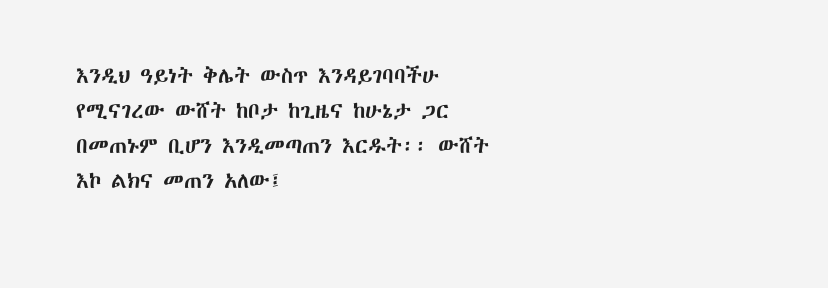እንዲህ ዓይነት ቅሌት ውስጥ እንዳይገባባችሁ የሚናገረው ውሸት ከቦታ ከጊዜና ከሁኔታ ጋር በመጠኑም ቢሆን እንዲመጣጠን እርዱት፡፡ ውሸት እኮ ልክና መጠን አለው፤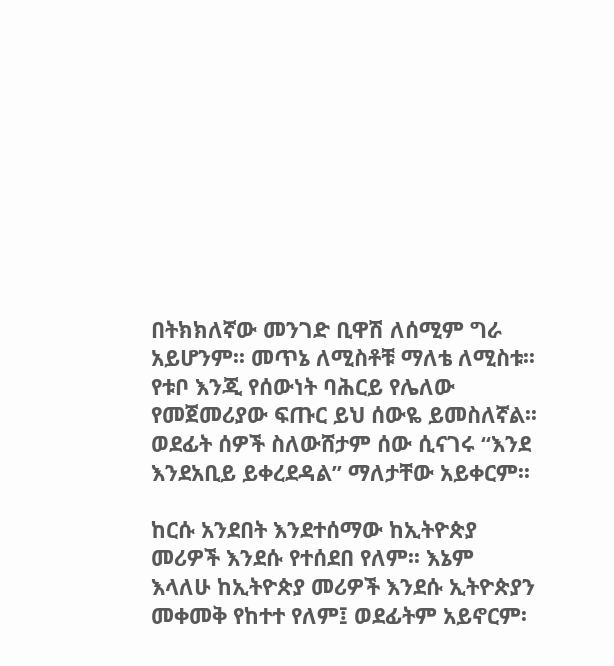በትክክለኛው መንገድ ቢዋሽ ለሰሚም ግራ አይሆንም፡፡ መጥኔ ለሚስቶቹ ማለቴ ለሚስቱ፡፡ የቱቦ እንጂ የሰውነት ባሕርይ የሌለው የመጀመሪያው ፍጡር ይህ ሰውዬ ይመስለኛል፡፡ ወደፊት ሰዎች ስለውሸታም ሰው ሲናገሩ “እንደ እንደአቢይ ይቀረደዳል” ማለታቸው አይቀርም፡፡

ከርሱ አንደበት እንደተሰማው ከኢትዮጵያ መሪዎች እንደሱ የተሰደበ የለም፡፡ እኔም እላለሁ ከኢትዮጵያ መሪዎች እንደሱ ኢትዮጵያን መቀመቅ የከተተ የለም፤ ወደፊትም አይኖርም፡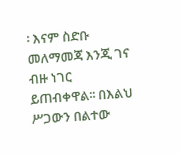፡ እናም ስድቡ መለማመጃ እንጂ ገና ብዙ ነገር ይጠብቀዋል፡፡ በእልህ ሥጋውን በልተው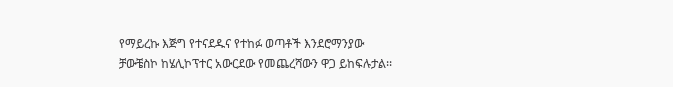የማይረኩ እጅግ የተናደዱና የተከፉ ወጣቶች እንደሮማንያው ቻውቼስኮ ከሄሊኮፕተር አውርደው የመጨረሻውን ዋጋ ይከፍሉታል፡፡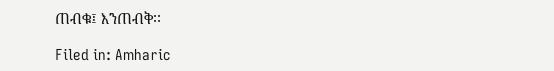ጠብቁ፤ እንጠብቅ፡፡

Filed in: Amharic